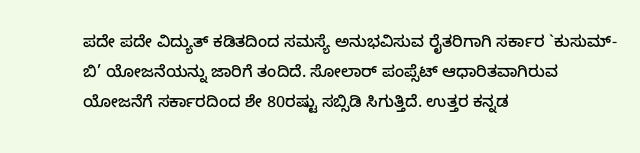ಪದೇ ಪದೇ ವಿದ್ಯುತ್ ಕಡಿತದಿಂದ ಸಮಸ್ಯೆ ಅನುಭವಿಸುವ ರೈತರಿಗಾಗಿ ಸರ್ಕಾರ `ಕುಸುಮ್-ಬಿ’ ಯೋಜನೆಯನ್ನು ಜಾರಿಗೆ ತಂದಿದೆ. ಸೋಲಾರ್ ಪಂಪ್ಸೆಟ್ ಆಧಾರಿತವಾಗಿರುವ ಯೋಜನೆಗೆ ಸರ್ಕಾರದಿಂದ ಶೇ 80ರಷ್ಟು ಸಬ್ಸಿಡಿ ಸಿಗುತ್ತಿದೆ. ಉತ್ತರ ಕನ್ನಡ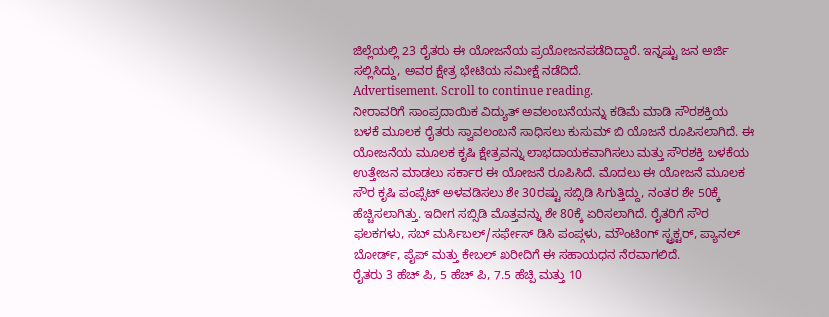ಜಿಲ್ಲೆಯಲ್ಲಿ 23 ರೈತರು ಈ ಯೋಜನೆಯ ಪ್ರಯೋಜನಪಡೆದಿದ್ದಾರೆ. ಇನ್ನಷ್ಟು ಜನ ಅರ್ಜಿ ಸಲ್ಲಿಸಿದ್ದು, ಅವರ ಕ್ಷೇತ್ರ ಭೇಟಿಯ ಸಮೀಕ್ಷೆ ನಡೆದಿದೆ.
Advertisement. Scroll to continue reading.
ನೀರಾವರಿಗೆ ಸಾಂಪ್ರದಾಯಿಕ ವಿದ್ಯುತ್ ಅವಲಂಬನೆಯನ್ನು ಕಡಿಮೆ ಮಾಡಿ ಸೌರಶಕ್ತಿಯ ಬಳಕೆ ಮೂಲಕ ರೈತರು ಸ್ವಾವಲಂಬನೆ ಸಾಧಿಸಲು ಕುಸುಮ್ ಬಿ ಯೊಜನೆ ರೂಪಿಸಲಾಗಿದೆ. ಈ ಯೋಜನೆಯ ಮೂಲಕ ಕೃಷಿ ಕ್ಷೇತ್ರವನ್ನು ಲಾಭದಾಯಕವಾಗಿಸಲು ಮತ್ತು ಸೌರಶಕ್ತಿ ಬಳಕೆಯ ಉತ್ತೇಜನ ಮಾಡಲು ಸರ್ಕಾರ ಈ ಯೋಜನೆ ರೂಪಿಸಿದೆ. ಮೊದಲು ಈ ಯೋಜನೆ ಮೂಲಕ ಸೌರ ಕೃಷಿ ಪಂಪ್ಸೆಟ್ ಅಳವಡಿಸಲು ಶೇ 30ರಷ್ಟು ಸಬ್ಸಿಡಿ ಸಿಗುತ್ತಿದ್ದು, ನಂತರ ಶೇ 50ಕ್ಕೆ ಹೆಚ್ಚಿಸಲಾಗಿತ್ತು. ಇದೀಗ ಸಬ್ಸಿಡಿ ಮೊತ್ತವನ್ನು ಶೇ 80ಕ್ಕೆ ಏರಿಸಲಾಗಿದೆ. ರೈತರಿಗೆ ಸೌರ ಫಲಕಗಳು, ಸಬ್ ಮರ್ಸಿಬಲ್/ಸರ್ಫೇಸ್ ಡಿಸಿ ಪಂಪ್ಗಳು, ಮೌಂಟಿoಗ್ ಸ್ಟ್ರಕ್ಟರ್, ಪ್ಯಾನಲ್ ಬೋರ್ಡ್, ಪೈಪ್ ಮತ್ತು ಕೇಬಲ್ ಖರೀದಿಗೆ ಈ ಸಹಾಯಧನ ನೆರವಾಗಲಿದೆ.
ರೈತರು 3 ಹೆಚ್ ಪಿ, 5 ಹೆಚ್ ಪಿ, 7.5 ಹೆಚ್ಪಿ ಮತ್ತು 10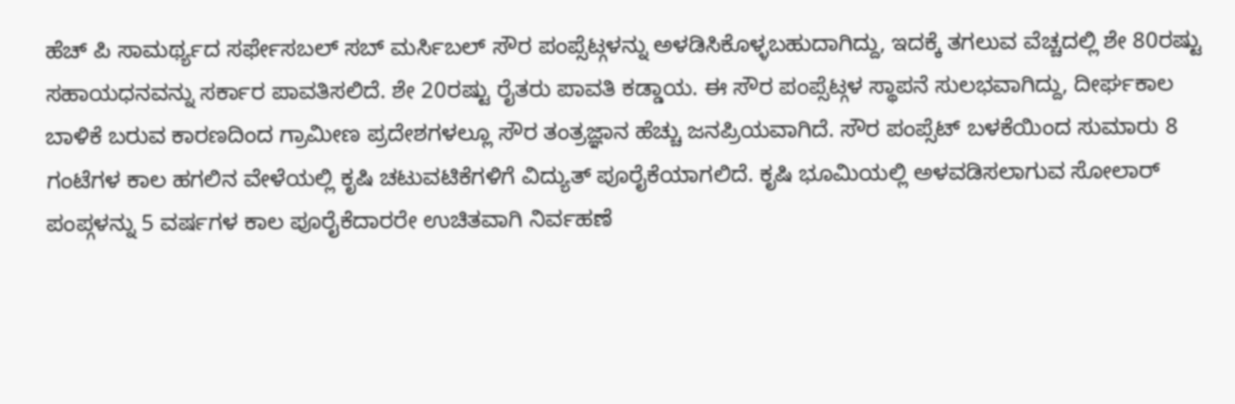ಹೆಚ್ ಪಿ ಸಾಮರ್ಥ್ಯದ ಸರ್ಫೇಸಬಲ್ ಸಬ್ ಮರ್ಸಿಬಲ್ ಸೌರ ಪಂಪ್ಸೆಟ್ಗಳನ್ನು ಅಳಡಿಸಿಕೊಳ್ಳಬಹುದಾಗಿದ್ದು, ಇದಕ್ಕೆ ತಗಲುವ ವೆಚ್ಚದಲ್ಲಿ ಶೇ 80ರಷ್ಟು ಸಹಾಯಧನವನ್ನು ಸರ್ಕಾರ ಪಾವತಿಸಲಿದೆ. ಶೇ 20ರಷ್ಟು ರೈತರು ಪಾವತಿ ಕಡ್ಡಾಯ. ಈ ಸೌರ ಪಂಪ್ಸೆಟ್ಗಳ ಸ್ಥಾಪನೆ ಸುಲಭವಾಗಿದ್ದು, ದೀರ್ಘಕಾಲ ಬಾಳಿಕೆ ಬರುವ ಕಾರಣದಿಂದ ಗ್ರಾಮೀಣ ಪ್ರದೇಶಗಳಲ್ಲೂ ಸೌರ ತಂತ್ರಜ್ಞಾನ ಹೆಚ್ಚು ಜನಪ್ರಿಯವಾಗಿದೆ. ಸೌರ ಪಂಪ್ಸೆಟ್ ಬಳಕೆಯಿಂದ ಸುಮಾರು 8 ಗಂಟೆಗಳ ಕಾಲ ಹಗಲಿನ ವೇಳೆಯಲ್ಲಿ ಕೃಷಿ ಚಟುವಟಿಕೆಗಳಿಗೆ ವಿದ್ಯುತ್ ಪೂರೈಕೆಯಾಗಲಿದೆ. ಕೃಷಿ ಭೂಮಿಯಲ್ಲಿ ಅಳವಡಿಸಲಾಗುವ ಸೋಲಾರ್ ಪಂಪ್ಗಳನ್ನು 5 ವರ್ಷಗಳ ಕಾಲ ಪೂರೈಕೆದಾರರೇ ಉಚಿತವಾಗಿ ನಿರ್ವಹಣೆ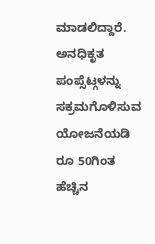ಮಾಡಲಿದ್ದಾರೆ.
ಅನಧಿಕೃತ ಪಂಪ್ಸೆಟ್ಗಳನ್ನು ಸಕ್ರಮಗೊಳಿಸುವ ಯೋಜನೆಯಡಿ ರೂ 50ಗಿಂತ ಹೆಚ್ಚಿನ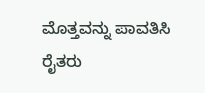ಮೊತ್ತವನ್ನು ಪಾವತಿಸಿ ರೈತರು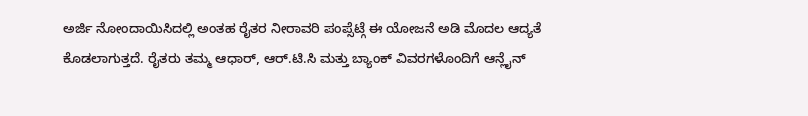ಅರ್ಜಿ ನೋಂದಾಯಿಸಿದಲ್ಲಿ ಅಂತಹ ರೈತರ ನೀರಾವರಿ ಪಂಪ್ಸೆಟ್ಗೆ ಈ ಯೋಜನೆ ಅಡಿ ಮೊದಲ ಆದ್ಯತೆ ಕೊಡಲಾಗುತ್ತದೆ. ರೈತರು ತಮ್ಮ ಆಧಾರ್, ಆರ್.ಟಿ.ಸಿ ಮತ್ತು ಬ್ಯಾಂಕ್ ವಿವರಗಳೊಂದಿಗೆ ಆನ್ಲೈನ್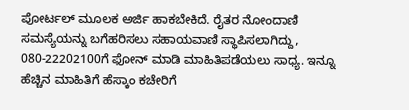ಪೋರ್ಟಲ್ ಮೂಲಕ ಅರ್ಜಿ ಹಾಕಬೇಕಿದೆ. ರೈತರ ನೋಂದಾಣಿ ಸಮಸ್ಯೆಯನ್ನು ಬಗೆಹರಿಸಲು ಸಹಾಯವಾಣಿ ಸ್ಥಾಪಿಸಲಾಗಿದ್ದು, 080-22202100ಗೆ ಫೋನ್ ಮಾಡಿ ಮಾಹಿತಿಪಡೆಯಲು ಸಾಧ್ಯ. ಇನ್ನೂ ಹೆಚ್ಚಿನ ಮಾಹಿತಿಗೆ ಹೆಸ್ಕಾಂ ಕಚೇರಿಗೆ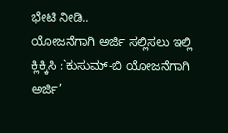ಭೇಟಿ ನೀಡಿ..
ಯೋಜನೆಗಾಗಿ ಅರ್ಜಿ ಸಲ್ಲಿಸಲು ಇಲ್ಲಿ ಕ್ಲಿಕ್ಕಿಸಿ :`ಕುಸುಮ್-ಬಿ ಯೋಜನೆಗಾಗಿ ಅರ್ಜಿ’